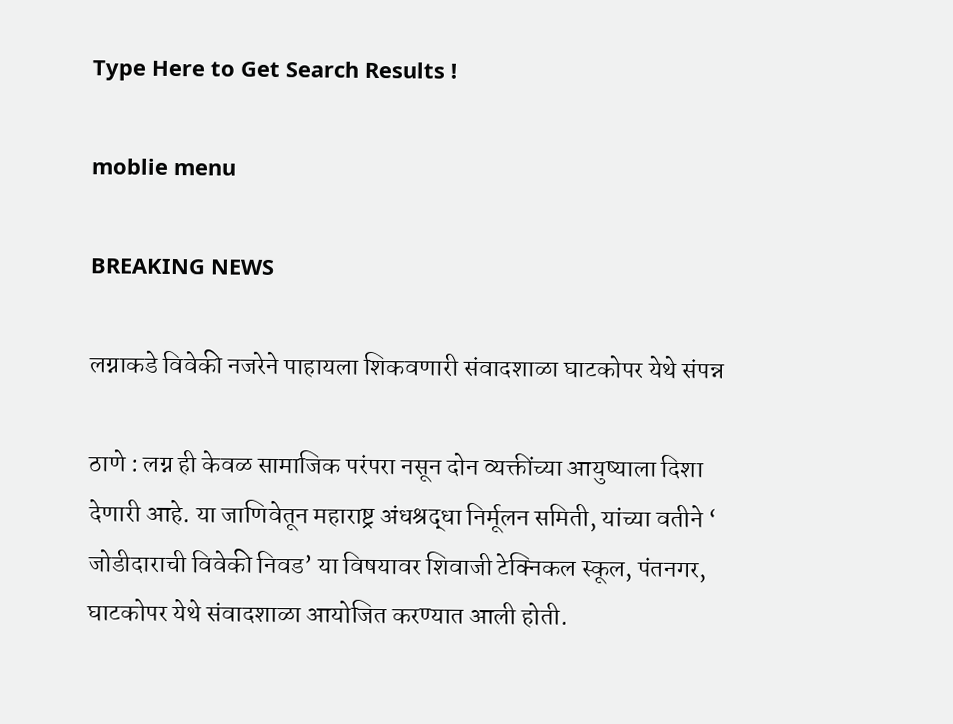Type Here to Get Search Results !

moblie menu

BREAKING NEWS

लग्नाकडे विवेकी नजरेने पाहायला शिकवणारी संवादशाळा घाटकोपर येथे संपन्न

ठाणे : लग्न ही केवळ सामाजिक परंपरा नसून दोन व्यक्तींच्या आयुष्याला दिशा देणारी आहे. या जाणिवेतून महाराष्ट्र अंधश्रद्धा निर्मूलन समिती, यांच्या वतीने ‘ जोडीदाराची विवेकी निवड’ या विषयावर शिवाजी टेक्निकल स्कूल, पंतनगर, घाटकोपर येथे संवादशाळा आयोजित करण्यात आली होती.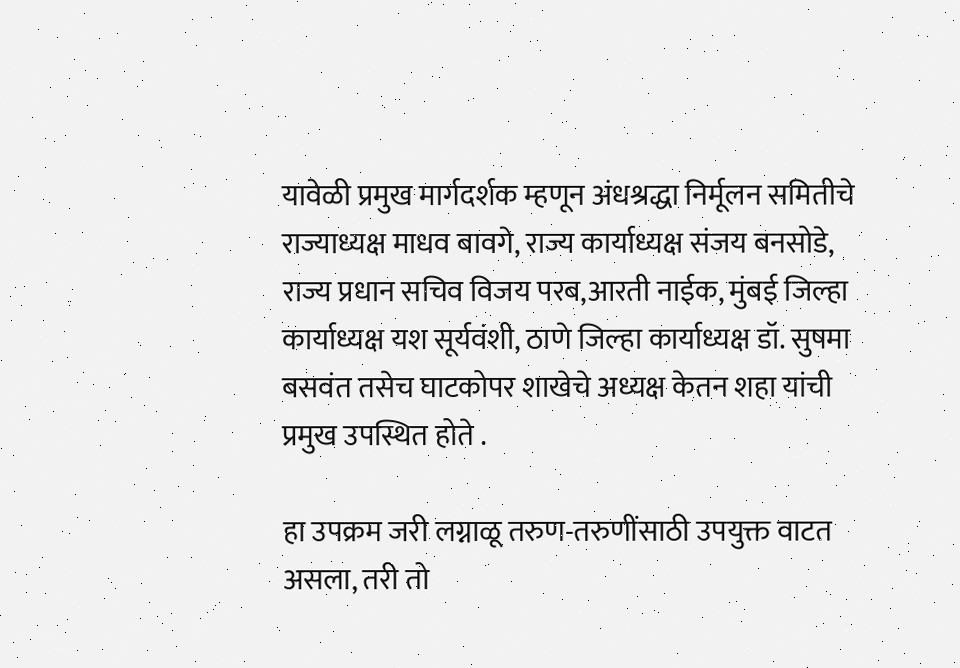यावेळी प्रमुख मार्गदर्शक म्हणून अंधश्रद्धा निर्मूलन समितीचे राज्याध्यक्ष माधव बावगे, राज्य कार्याध्यक्ष संजय बनसोडे, राज्य प्रधान सचिव विजय परब,आरती नाईक, मुंबई जिल्हा कार्याध्यक्ष यश सूर्यवंशी, ठाणे जिल्हा कार्याध्यक्ष डॉ. सुषमा बसवंत तसेच घाटकोपर शाखेचे अध्यक्ष केतन शहा यांची प्रमुख उपस्थित होते .

हा उपक्रम जरी लग्नाळू तरुण-तरुणींसाठी उपयुक्त वाटत असला, तरी तो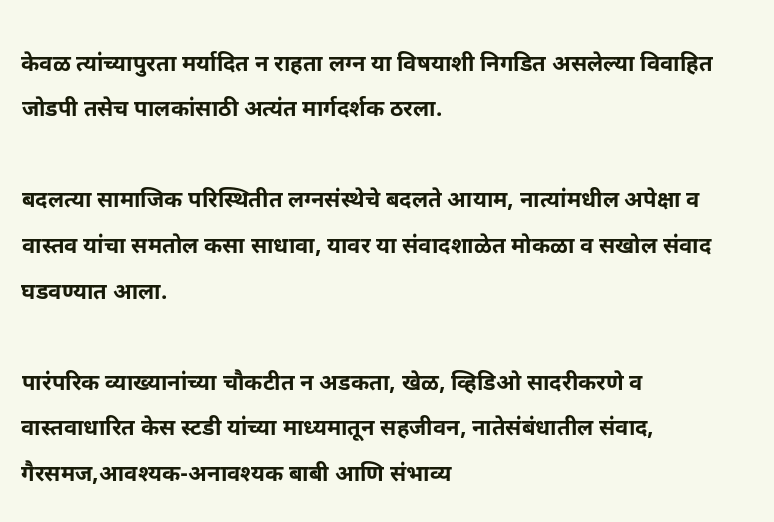केवळ त्यांच्यापुरता मर्यादित न राहता लग्न या विषयाशी निगडित असलेल्या विवाहित जोडपी तसेच पालकांसाठी अत्यंत मार्गदर्शक ठरला.

बदलत्या सामाजिक परिस्थितीत लग्नसंस्थेचे बदलते आयाम, नात्यांमधील अपेक्षा व वास्तव यांचा समतोल कसा साधावा, यावर या संवादशाळेत मोकळा व सखोल संवाद घडवण्यात आला.

पारंपरिक व्याख्यानांच्या चौकटीत न अडकता, खेळ, व्हिडिओ सादरीकरणे व वास्तवाधारित केस स्टडी यांच्या माध्यमातून सहजीवन, नातेसंबंधातील संवाद, गैरसमज,आवश्यक-अनावश्यक बाबी आणि संभाव्य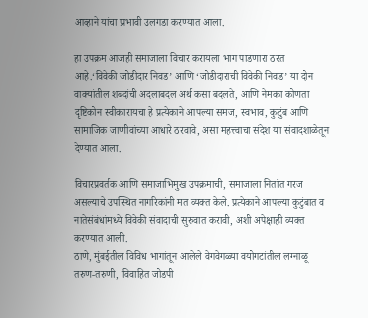आव्हाने यांचा प्रभावी उलगडा करण्यात आला.

हा उपक्रम आजही समाजाला विचार करायला भाग पाडणारा ठरत आहे.‘विवेकी जोडीदार निवड’ आणि ‘जोडीदाराची विवेकी निवड’ या दोन वाक्यांतील शब्दांची अदलाबदल अर्थ कसा बदलते, आणि नेमका कोणता दृष्टिकोन स्वीकारायचा हे प्रत्येकाने आपल्या समज, स्वभाव, कुटुंब आणि सामाजिक जाणीवांच्या आधारे ठरवावे, असा महत्त्वाचा संदेश या संवादशाळेतून देण्यात आला.

विचारप्रवर्तक आणि समाजाभिमुख उपक्रमाची, समाजाला नितांत गरज असल्याचे उपस्थित नागरिकांनी मत व्यक्त केले. प्रत्येकाने आपल्या कुटुंबात व नातेसंबंधांमध्ये विवेकी संवादाची सुरुवात करावी, अशी अपेक्षाही व्यक्त करण्यात आली.
ठाणे, मुंबईतील विविध भागांतून आलेले वेगवेगळ्या वयोगटांतील लग्नाळू तरुण-तरुणी, विवाहित जोडपी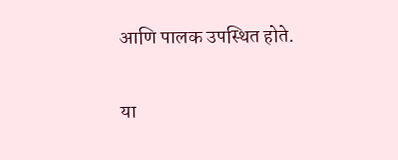आणि पालक उपस्थित होते.

या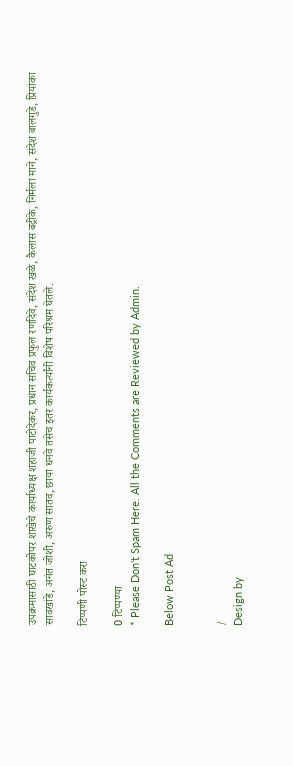उपक्रमासाठी घाटकोपर शाखेचे कार्याध्यक्ष शहाजी पाटोदेकर, प्रधान सचिव प्रफुल रणदिवे, संदेश खळे, कैलास बद्रीके, निर्मला माने, संदेश बालगुडे, प्रियांका सावखांडे, अनंत जोशी, अरुण सातव, छाया धनवे तसेच इतर कार्यकर्त्यांनी विशेष परिश्रम घेतले.

टिप्पणी पोस्ट करा

0 टिप्पण्या
* Please Don't Spam Here. All the Comments are Reviewed by Admin.

Below Post Ad


/
Design by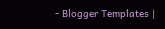- Blogger Templates |